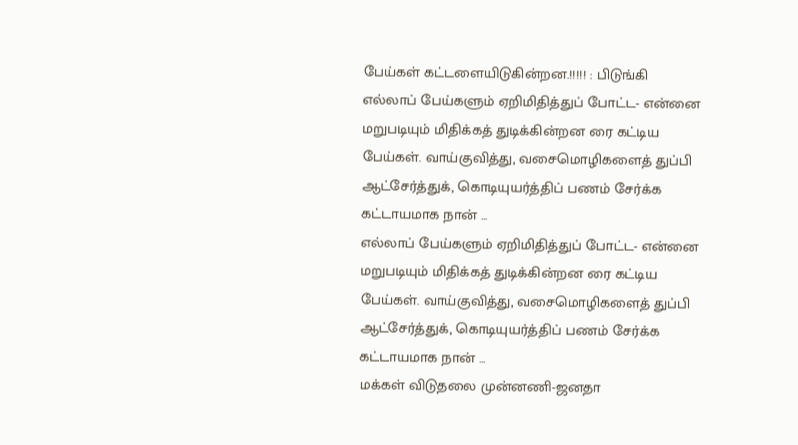பேய்கள் கட்டளையிடுகின்றன.!!!!! : பிடுங்கி
எல்லாப் பேய்களும் ஏறிமிதித்துப் போட்ட- என்னை மறுபடியும் மிதிக்கத் துடிக்கின்றன ரை கட்டிய பேய்கள். வாய்குவித்து, வசைமொழிகளைத் துப்பி ஆட்சேர்த்துக், கொடியுயர்த்திப் பணம் சேர்க்க கட்டாயமாக நான் ...
எல்லாப் பேய்களும் ஏறிமிதித்துப் போட்ட- என்னை மறுபடியும் மிதிக்கத் துடிக்கின்றன ரை கட்டிய பேய்கள். வாய்குவித்து, வசைமொழிகளைத் துப்பி ஆட்சேர்த்துக், கொடியுயர்த்திப் பணம் சேர்க்க கட்டாயமாக நான் ...
மக்கள் விடுதலை முன்னணி-ஜனதா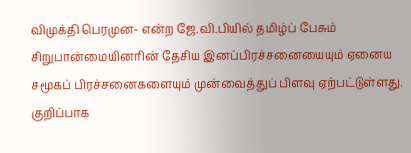விமுக்தி பெரமுன- என்ற ஜே.வி.பியில் தமிழ்ப் பேசும் சிறுபான்மையினரின் தேசிய இனப்பிரச்சனையையும் ஏனைய சமூகப் பிரச்சனைகளையும் முன்வைத்துப் பிளவு ஏற்பட்டுள்ளது. குறிப்பாக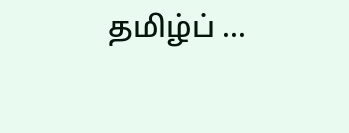தமிழ்ப் ...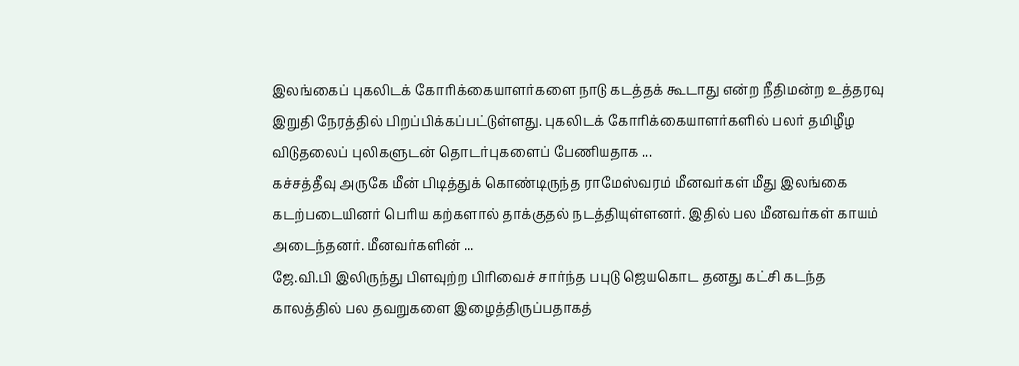இலங்கைப் புகலிடக் கோரிக்கையாளர்களை நாடு கடத்தக் கூடாது என்ற நீதிமன்ற உத்தரவு இறுதி நேரத்தில் பிறப்பிக்கப்பட்டுள்ளது. புகலிடக் கோரிக்கையாளர்களில் பலர் தமிழீழ விடுதலைப் புலிகளுடன் தொடர்புகளைப் பேணியதாக ...
கச்சத்தீவு அருகே மீன் பிடித்துக் கொண்டிருந்த ராமேஸ்வரம் மீனவர்கள் மீது இலங்கை கடற்படையினர் பெரிய கற்களால் தாக்குதல் நடத்தியுள்ளனர். இதில் பல மீனவர்கள் காயம் அடைந்தனர். மீனவர்களின் ...
ஜே.வி.பி இலிருந்து பிளவுற்ற பிரிவைச் சார்ந்த பபுடு ஜெயகொட தனது கட்சி கடந்த காலத்தில் பல தவறுகளை இழைத்திருப்பதாகத்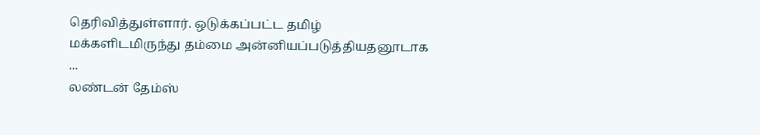தெரிவித்துள்ளார். ஒடுக்கப்பட்ட தமிழ் மக்களிடமிருந்து தம்மை அன்னியப்படுத்தியதனூடாக ...
லண்டன் தேம்ஸ்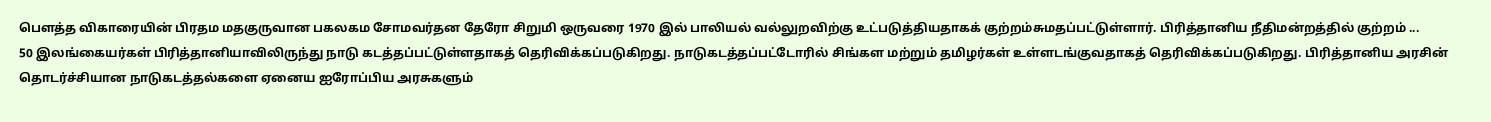பௌத்த விகாரையின் பிரதம மதகுருவான பகலகம சோமவர்தன தேரோ சிறுமி ஒருவரை 1970 இல் பாலியல் வல்லுறவிற்கு உட்படுத்தியதாகக் குற்றம்சுமதப்பட்டுள்ளார். பிரித்தானிய நீதிமன்றத்தில் குற்றம் ...
50 இலங்கையர்கள் பிரித்தானியாவிலிருந்து நாடு கடத்தப்பட்டுள்ளதாகத் தெரிவிக்கப்படுகிறது. நாடுகடத்தப்பட்டோரில் சிங்கள மற்றும் தமிழர்கள் உள்ளடங்குவதாகத் தெரிவிக்கப்படுகிறது. பிரித்தானிய அரசின் தொடர்ச்சியான நாடுகடத்தல்களை ஏனைய ஐரோப்பிய அரசுகளும்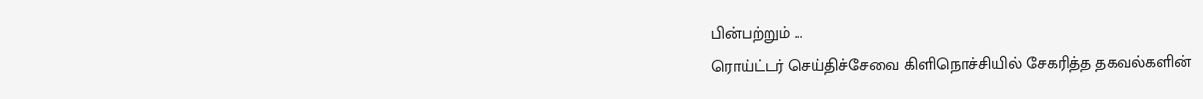பின்பற்றும் ...
ரொய்ட்டர் செய்திச்சேவை கிளிநொச்சியில் சேகரித்த தகவல்களின்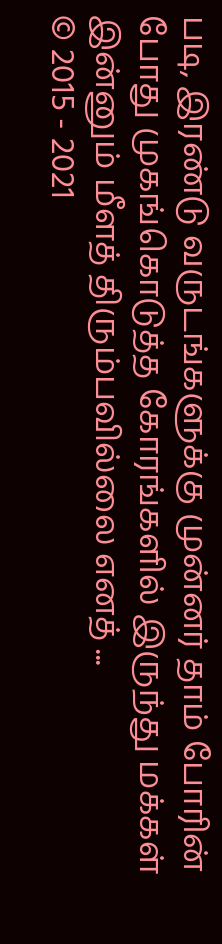படி, இரண்டு வருடங்களுக்கு முன்னர் தாம் போரின் போது முகங்கொடுத்த கோரங்களில் இருந்து மக்கள் இன்னும் மீளத் திரும்பவில்லை எனத் ...
© 2015 - 2021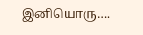இனியொரு….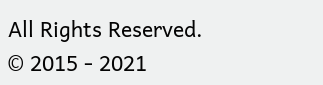All Rights Reserved.
© 2015 - 2021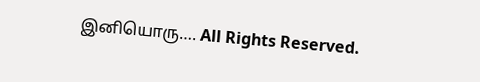இனியொரு…. All Rights Reserved.